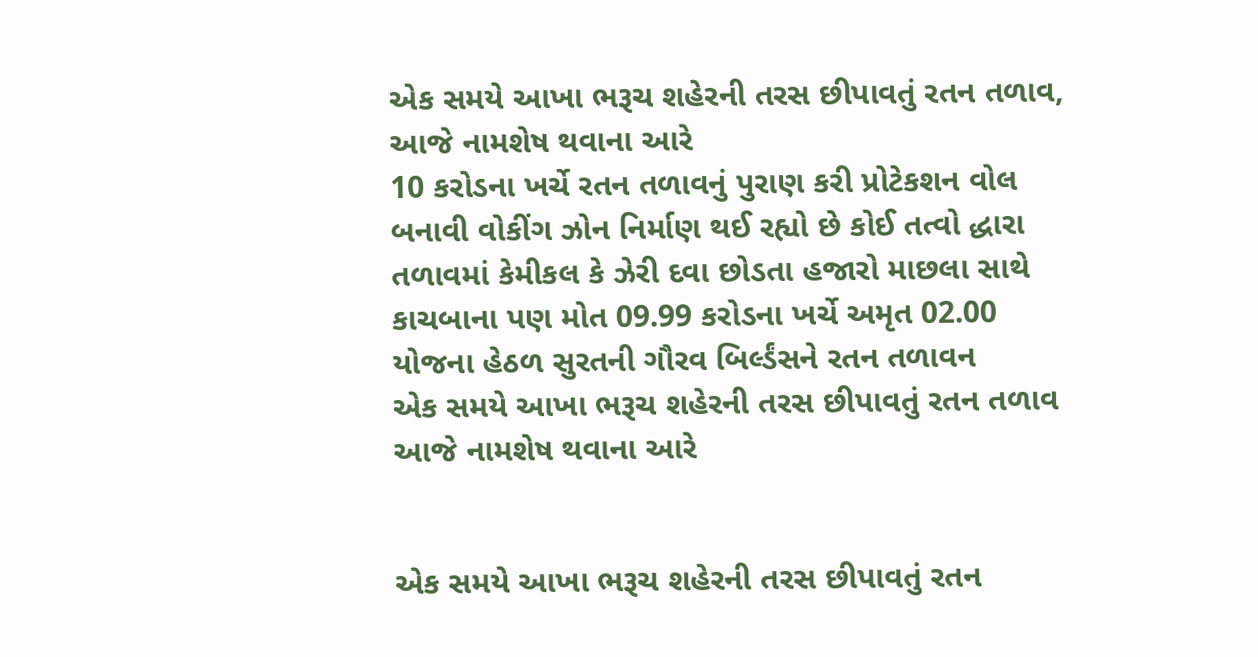એક સમયે આખા ભરૂચ શહેરની તરસ છીપાવતું રતન તળાવ, આજે નામશેષ થવાના આરે
10 કરોડના ખર્ચે રતન તળાવનું પુરાણ કરી પ્રોટેકશન વોલ બનાવી વોકીંગ ઝોન નિર્માણ થઈ રહ્યો છે કોઈ તત્વો દ્ધારા તળાવમાં કેમીકલ કે ઝેરી દવા છોડતા હજારો માછલા સાથે કાચબાના પણ મોત 09.99 કરોડના ખર્ચે અમૃત 02.00 યોજના હેઠળ સુરતની ગૌરવ બિર્લ્ડંસને રતન તળાવન
એક સમયે આખા ભરૂચ શહેરની તરસ છીપાવતું રતન તળાવ આજે નામશેષ થવાના આરે


એક સમયે આખા ભરૂચ શહેરની તરસ છીપાવતું રતન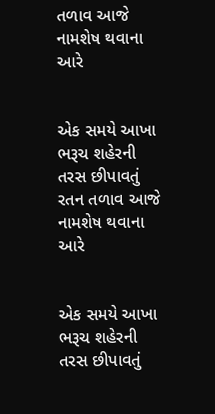તળાવ આજે નામશેષ થવાના આરે


એક સમયે આખા ભરૂચ શહેરની તરસ છીપાવતું રતન તળાવ આજે નામશેષ થવાના આરે


એક સમયે આખા ભરૂચ શહેરની તરસ છીપાવતું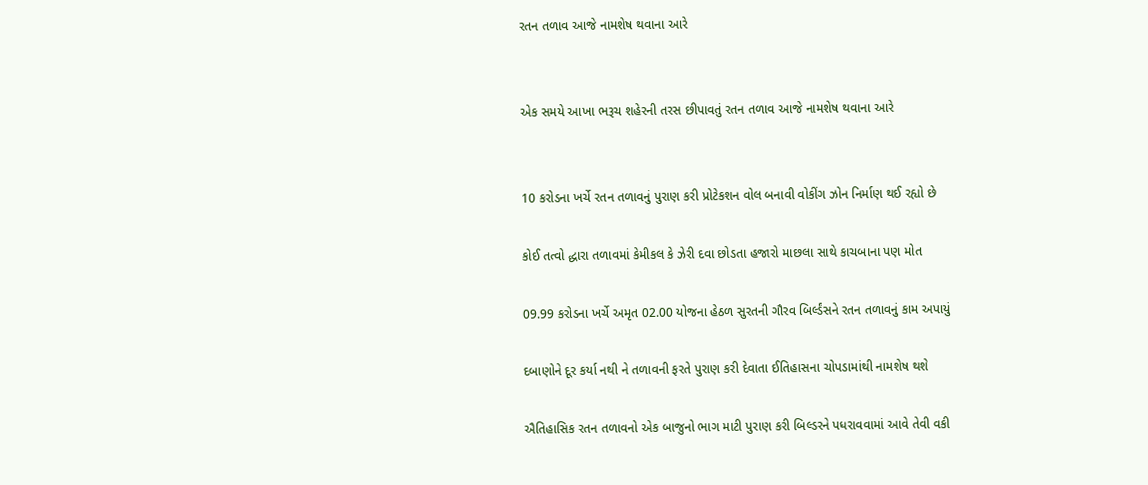રતન તળાવ આજે નામશેષ થવાના આરે


એક સમયે આખા ભરૂચ શહેરની તરસ છીપાવતું રતન તળાવ આજે નામશેષ થવાના આરે


10 કરોડના ખર્ચે રતન તળાવનું પુરાણ કરી પ્રોટેકશન વોલ બનાવી વોકીંગ ઝોન નિર્માણ થઈ રહ્યો છે

કોઈ તત્વો દ્ધારા તળાવમાં કેમીકલ કે ઝેરી દવા છોડતા હજારો માછલા સાથે કાચબાના પણ મોત

09.99 કરોડના ખર્ચે અમૃત 02.00 યોજના હેઠળ સુરતની ગૌરવ બિર્લ્ડંસને રતન તળાવનું કામ અપાયું

દબાણોને દૂર કર્યા નથી ને તળાવની ફરતે પુરાણ કરી દેવાતા ઈતિહાસના ચોપડામાંથી નામશેષ થશે

ઐતિહાસિક રતન તળાવનો એક બાજુનો ભાગ માટી પુરાણ કરી બિલ્ડરને પધરાવવામાં આવે તેવી વકી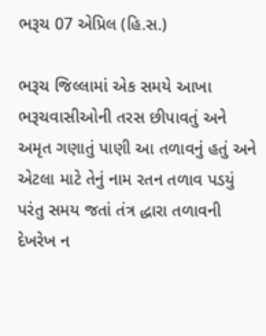ભરૂચ 07 એપ્રિલ (હિ.સ.)

ભરૂચ જિલ્લામાં એક સમયે આખા ભરૂચવાસીઓની તરસ છીપાવતું અને અમૃત ગણાતું પાણી આ તળાવનું હતું અને એટલા માટે તેનું નામ રતન તળાવ પડયું પરંતુ સમય જતાં તંત્ર દ્ધારા તળાવની દેખરેખ ન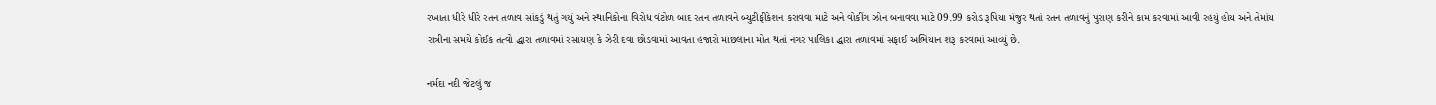રખાતા ધીરે ધીરે રતન તળાવ સાંકડું થતું ગયું અને સ્થાનિકોના વિરોધ વંટોળ બાદ રતન તળાવને બ્યુટીફીકેશન કરાવવા માટે અને વોકીંગ ઝોન બનાવવા માટે 09.99 કરોડ રૂપિયા મંજુર થતાં રતન તળાવનું પુરાણ કરીને કામ કરવામાં આવી રહયું હોય અને તેમાંય રાત્રીના સમયે કોઈક તત્વો દ્ધારા તળાવમાં રસાયણ કે ઝેરી દવા છોડવામાં આવતા હજારો માછલાના મોત થતાં નગર પાલિકા દ્ધારા તળાવમાં સફાઈ અભિયાન શરૂ કરવામાં આવ્યું છે.

નર્મદા નદી જેટલું જ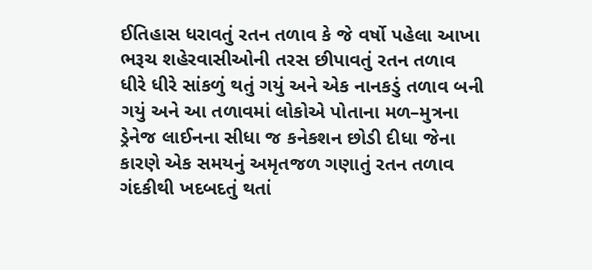ઈતિહાસ ધરાવતું રતન તળાવ કે જે વર્ષો પહેલા આખા ભરૂચ શહેરવાસીઓની તરસ છીપાવતું રતન તળાવ ધીરે ધીરે સાંકળું થતું ગયું અને એક નાનકડું તળાવ બની ગયું અને આ તળાવમાં લોકોએ પોતાના મળ–મુત્રના ડ્રેનેજ લાઈનના સીધા જ કનેકશન છોડી દીધા જેના કારણે એક સમયનું અમૃતજળ ગણાતું રતન તળાવ ગંદકીથી ખદબદતું થતાં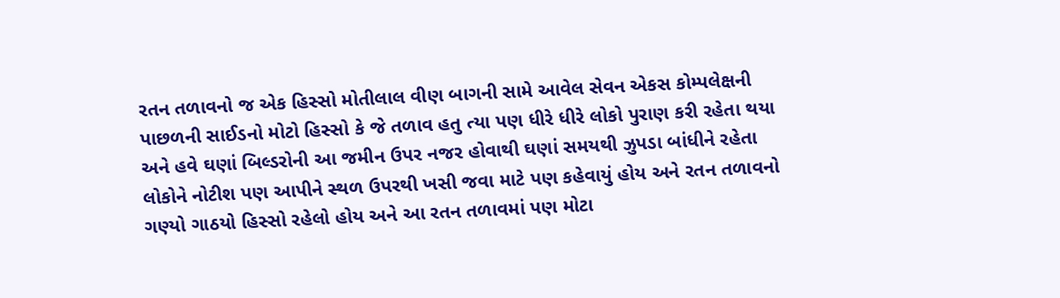રતન તળાવનો જ એક હિસ્સો મોતીલાલ વીણ બાગની સામે આવેલ સેવન એકસ કોમ્પલેક્ષની પાછળની સાઈડનો મોટો હિસ્સો કે જે તળાવ હતુ ત્યા પણ ધીરે ધીરે લોકો પુરાણ કરી રહેતા થયા અને હવે ઘણાં બિલ્ડરોની આ જમીન ઉપર નજર હોવાથી ઘણાં સમયથી ઝુપડા બાંધીને રહેતા લોકોને નોટીશ પણ આપીને સ્થળ ઉપરથી ખસી જવા માટે પણ કહેવાયું હોય અને રતન તળાવનો ગણ્યો ગાઠયો હિસ્સો રહેલો હોય અને આ રતન તળાવમાં પણ મોટા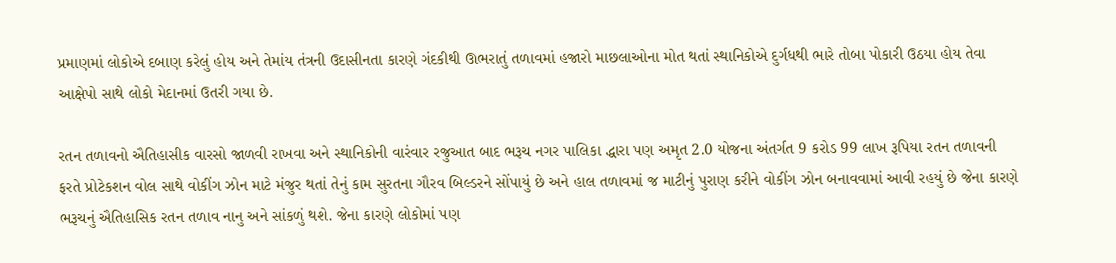પ્રમાણમાં લોકોએ દબાણ કરેલું હોય અને તેમાંય તંત્રની ઉદાસીનતા કારણે ગંદકીથી ઊભરાતું તળાવમાં હજારો માછલાઓના મોત થતાં સ્થાનિકોએ દુર્ગધથી ભારે તોબા પોકારી ઉઠયા હોય તેવા આક્ષેપો સાથે લોકો મેદાનમાં ઉતરી ગયા છે.

રતન તળાવનો ઐતિહાસીક વારસો જાળવી રાખવા અને સ્થાનિકોની વારંવાર રજુઆત બાદ ભરૂચ નગર પાલિકા દ્ધારા પણ અમૃત 2.0 યોજના અંતર્ગત 9 કરોડ 99 લાખ રૂપિયા રતન તળાવની ફરતે પ્રોટેકશન વોલ સાથે વોકીંગ ઝોન માટે મંજુર થતાં તેનું કામ સુરતના ગૌરવ બિલ્ડરને સોંપાયું છે અને હાલ તળાવમાં જ માટીનું પુરાણ કરીને વોકીંગ ઝોન બનાવવામાં આવી રહયું છે જેના કારણે ભરૂચનું ઐતિહાસિક રતન તળાવ નાનુ અને સાંકળું થશે. જેના કારણે લોકોમાં પણ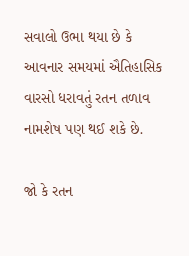સવાલો ઉભા થયા છે કે આવનાર સમયમાં ઐતિહાસિક વારસો ધરાવતું રતન તળાવ નામશેષ પણ થઈ શકે છે.

જો કે રતન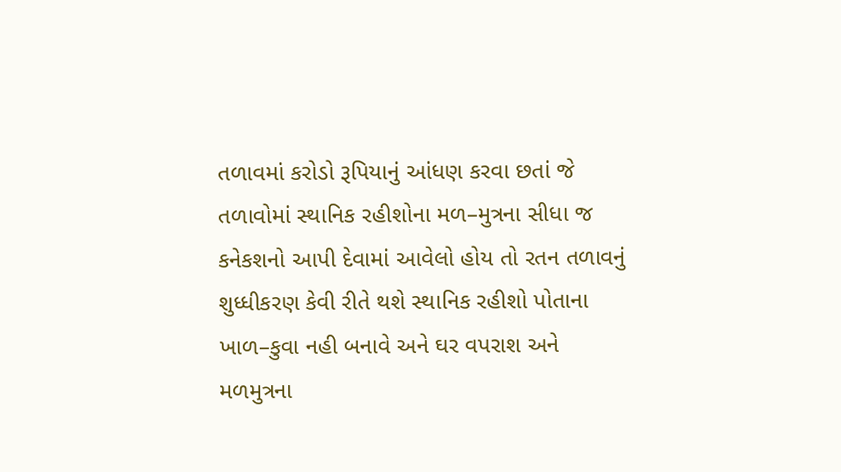તળાવમાં કરોડો રૂપિયાનું આંધણ કરવા છતાં જે તળાવોમાં સ્થાનિક રહીશોના મળ–મુત્રના સીધા જ કનેકશનો આપી દેવામાં આવેલો હોય તો રતન તળાવનું શુધ્ધીકરણ કેવી રીતે થશે સ્થાનિક રહીશો પોતાના ખાળ–કુવા નહી બનાવે અને ઘર વપરાશ અને મળમુત્રના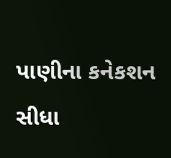પાણીના કનેકશન સીધા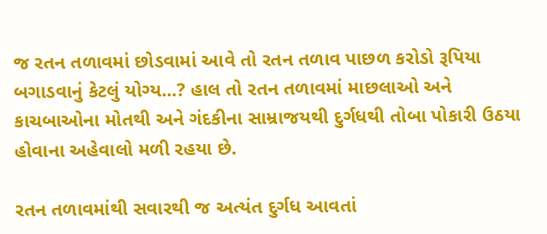જ રતન તળાવમાં છોડવામાં આવે તો રતન તળાવ પાછળ કરોડો રૂપિયા બગાડવાનું કેટલું યોગ્ય...? હાલ તો રતન તળાવમાં માછલાઓ અને કાચબાઓના મોતથી અને ગંદકીના સામ્રાજયથી દુર્ગધથી તોબા પોકારી ઉઠયા હોવાના અહેવાલો મળી રહયા છે.

રતન તળાવમાંથી સવારથી જ અત્યંત દુર્ગધ આવતાં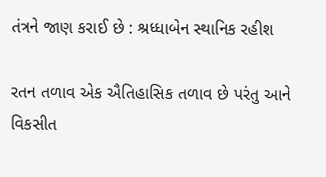તંત્રને જાણ કરાઈ છે : શ્રધ્ધાબેન સ્થાનિક રહીશ

રતન તળાવ એક ઐતિહાસિક તળાવ છે પરંતુ આને વિકસીત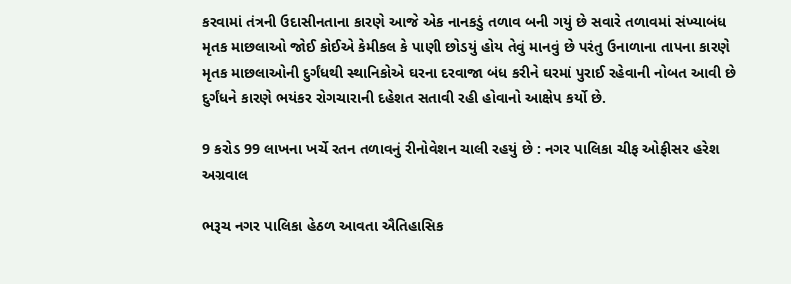કરવામાં તંત્રની ઉદાસીનતાના કારણે આજે એક નાનકડું તળાવ બની ગયું છે સવારે તળાવમાં સંખ્યાબંધ મૃતક માછલાઓ જોઈ કોઈએ કેમીકલ કે પાણી છોડયું હોય તેવું માનવું છે પરંતુ ઉનાળાના તાપના કારણે મૃતક માછલાઓની દુર્ગંધથી સ્થાનિકોએ ઘરના દરવાજા બંધ કરીને ઘરમાં પુરાઈ રહેવાની નોબત આવી છે દુર્ગંધને કારણે ભયંકર રોગચારાની દહેશત સતાવી રહી હોવાનો આક્ષેપ કર્યો છે.

9 કરોડ 99 લાખના ખર્ચે રતન તળાવનું રીનોવેશન ચાલી રહયું છે : નગર પાલિકા ચીફ ઓફીસર હરેશ અગ્રવાલ

ભરૂચ નગર પાલિકા હેઠળ આવતા ઐતિહાસિક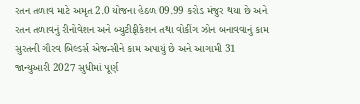રતન તળાવ માટે અમૃત 2.0 યોજના હેઠળ 09.99 કરોડ મંજુર થયા છે અને રતન તળાવનું રીનોવેશન અને બ્યુટીફીકેશન તથા વોકીંગ ઝોન બનાવવાનું કામ સુરતની ગૌરવ બિલ્ડર્સ એજન્સીને કામ અપાયું છે અને આગામી 31 જાન્યુઆરી 2027 સુધીમાં પૂર્ણ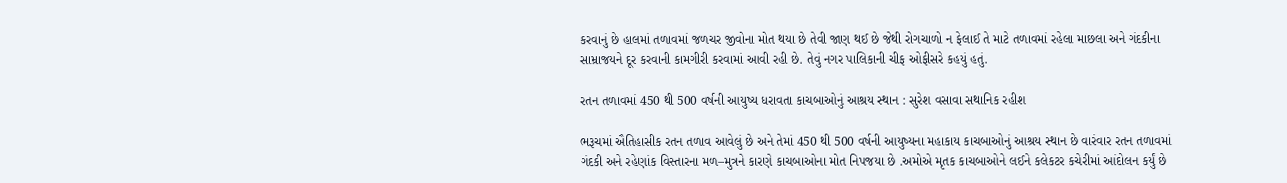કરવાનું છે હાલમાં તળાવમાં જળચર જીવોના મોત થયા છે તેવી જાણ થઈ છે જેથી રોગચાળો ન ફેલાઈ તે માટે તળાવમાં રહેલા માછલા અને ગંદકીના સામ્રાજયને દૂર કરવાની કામગીરી કરવામાં આવી રહી છે. તેવું નગર પાલિકાની ચીફ ઓફીસરે કહયું હતું.

રતન તળાવમાં 450 થી 500 વર્ષની આયુષ્ય ધરાવતા કાચબાઓનું આશ્રય સ્થાન : સુરેશ વસાવા સથાનિક રહીશ

ભરૂચમાં ઐતિહાસીક રતન તળાવ આવેલું છે અને તેમાં 450 થી 500 વર્ષની આયુષ્યના મહાકાય કાચબાઓનું આશ્રય સ્થાન છે વારંવાર રતન તળાવમાં ગંદકી અને રહેણાંક વિસ્તારના મળ–મુત્રને કારણે કાચબાઓના મોત નિપજયા છે .અમોએ મૃતક કાચબાઓને લઈને કલેકટર કચેરીમાં આંદોલન કર્યું છે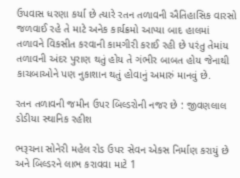ઉપવાસ ધરણા કર્યા છે ત્યારે રતન તળાવની ઐતિહાસિક વારસો જળવાઈ રહે તે માટે અનેક કાર્યક્રમો આપ્યા બાદ હાલમાં તળાવને વિકસીત કરવાની કામગીરી કરાઈ રહી છે પરંતુ તેમાંય તળાવની અંદર પુરાણ થતું હોય તે ગંભીર બાબત હોય જેનાથી કાચબાઓને પણ નુકાશાન થતું હોવાનું અમારું માનવું છે.

રતન તળાવની જમીન ઉપર બિલ્ડરોની નજર છે : જીવણલાલ ડોડીયા સ્થાનિક રહીશ

ભરૂચના સોનેરી મહેલ રોડ ઉપર સેવન એકસ નિર્માણ કરાયું છે અને બિલ્ડરને લાભ કરાવવા માટે 1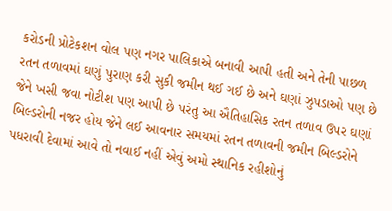કરોડની પ્રોટેકશન વોલ પણ નગર પાલિકાએ બનાવી આપી હતી અને તેની પાછળ રતન તળાવમાં ઘણું પુરાણ કરી સુકી જમીન થઈ ગઈ છે અને ઘણાં ઝુપડાઓ પણ છે જેને ખસી જવા નોટીશ પણ આપી છે પરંતુ આ ઐતિહાસિક રતન તળાવ ઉપર ઘણાં બિલ્ડરોની નજર હોય જેને લઈ આવનાર સમયમાં રતન તળાવની જમીન બિલ્ડરોને પધરાવી દેવામાં આવે તો નવાઈ નહીં એવું અમો સ્થાનિક રહીશોનું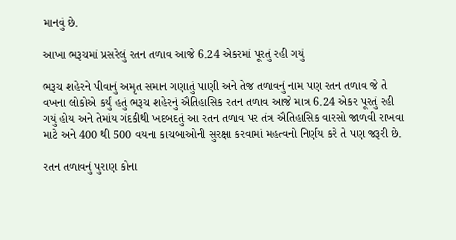માનવું છે.

આખા ભરૂચમાં પ્રસરેલું રતન તળાવ આજે 6.24 એકરમાં પૂરતું રહી ગયું

ભરૂચ શહેરને પીવાનું અમૃત સમાન ગણાતું પાણી અને તેજ તળાવનું નામ પણ રતન તળાવ જે તે વખના લોકોએ કર્યું હતું ભરૂચ શહેરનું ઐતિહાસિક રતન તળાવ આજે માત્ર 6.24 એકર પૂરતું રહી ગયું હોય અને તેમાંય ગંદકીથી ખદબદતું આ રતન તળાવ પર તંત્ર ઐતિહાસિક વારસો જાળવી રાખવા માટે અને 400 થી 500 વયના કાચબાઓની સુરક્ષા કરવામાં મહત્વનો નિર્ણય કરે તે પણ જરૂરી છે.

રતન તળાવનું પુરાણ કોના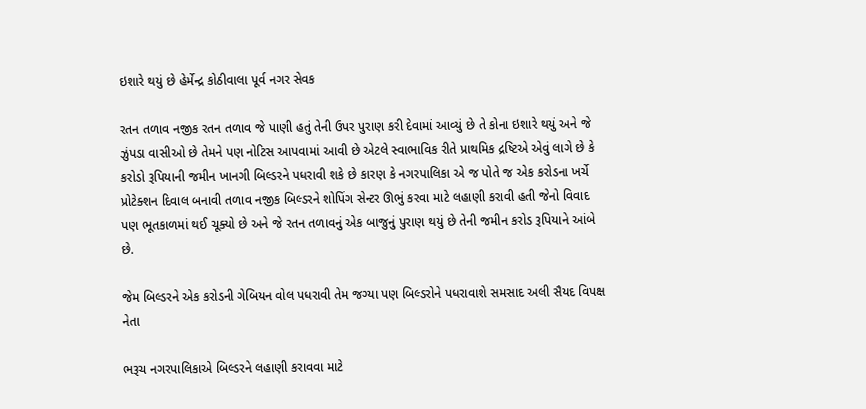ઇશારે થયું છે હેર્મેન્દ્ર કોઠીવાલા પૂર્વ નગર સેવક

રતન તળાવ નજીક રતન તળાવ જે પાણી હતું તેની ઉપર પુરાણ કરી દેવામાં આવ્યું છે તે કોના ઇશારે થયું અને જે ઝુંપડા વાસીઓ છે તેમને પણ નોટિસ આપવામાં આવી છે એટલે સ્વાભાવિક રીતે પ્રાથમિક દ્રષ્ટિએ એવું લાગે છે કે કરોડો રૂપિયાની જમીન ખાનગી બિલ્ડરને પધરાવી શકે છે કારણ કે નગરપાલિકા એ જ પોતે જ એક કરોડના ખર્ચે પ્રોટેક્શન દિવાલ બનાવી તળાવ નજીક બિલ્ડરને શોપિંગ સેન્ટર ઊભું કરવા માટે લહાણી કરાવી હતી જેનો વિવાદ પણ ભૂતકાળમાં થઈ ચૂક્યો છે અને જે રતન તળાવનું એક બાજુનું પુરાણ થયું છે તેની જમીન કરોડ રૂપિયાને આંબે છે.

જેમ બિલ્ડરને એક કરોડની ગેબિયન વોલ પધરાવી તેમ જગ્યા પણ બિલ્ડરોને પધરાવાશે સમસાદ અલી સૈયદ વિપક્ષ નેતા

ભરૂચ નગરપાલિકાએ બિલ્ડરને લહાણી કરાવવા માટે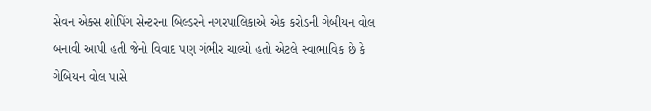સેવન એક્સ શોપિંગ સેન્ટરના બિલ્ડરને નગરપાલિકાએ એક કરોડની ગેબીયન વોલ બનાવી આપી હતી જેનો વિવાદ પણ ગંભીર ચાલ્યો હતો એટલે સ્વાભાવિક છે કે ગેબિયન વોલ પાસે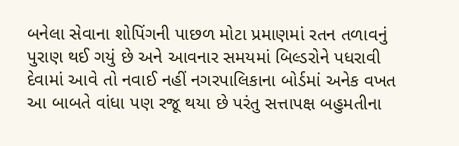બનેલા સેવાના શોપિંગની પાછળ મોટા પ્રમાણમાં રતન તળાવનું પુરાણ થઈ ગયું છે અને આવનાર સમયમાં બિલ્ડરોને પધરાવી દેવામાં આવે તો નવાઈ નહીં નગરપાલિકાના બોર્ડમાં અનેક વખત આ બાબતે વાંધા પણ રજૂ થયા છે પરંતુ સત્તાપક્ષ બહુમતીના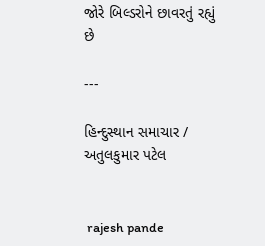જોરે બિલ્ડરોને છાવરતું રહ્યું છે

---

હિન્દુસ્થાન સમાચાર / અતુલકુમાર પટેલ


 rajesh pande